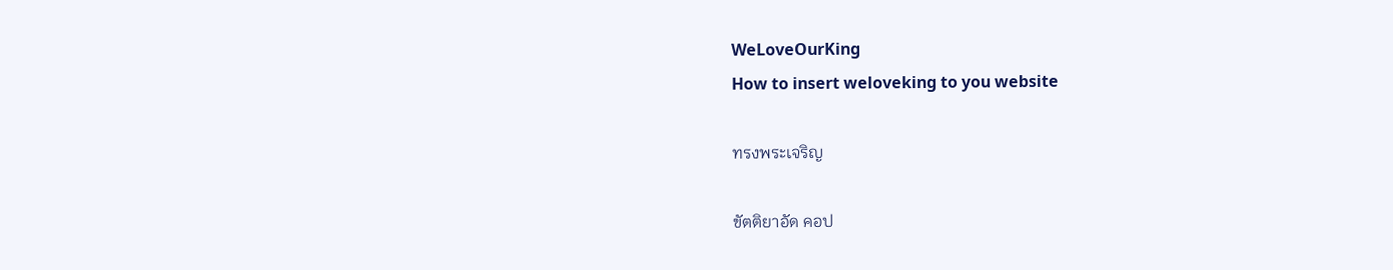WeLoveOurKing
How to insert weloveking to you website

ทรงพระเจริญ

ขัตติยาอัด คอป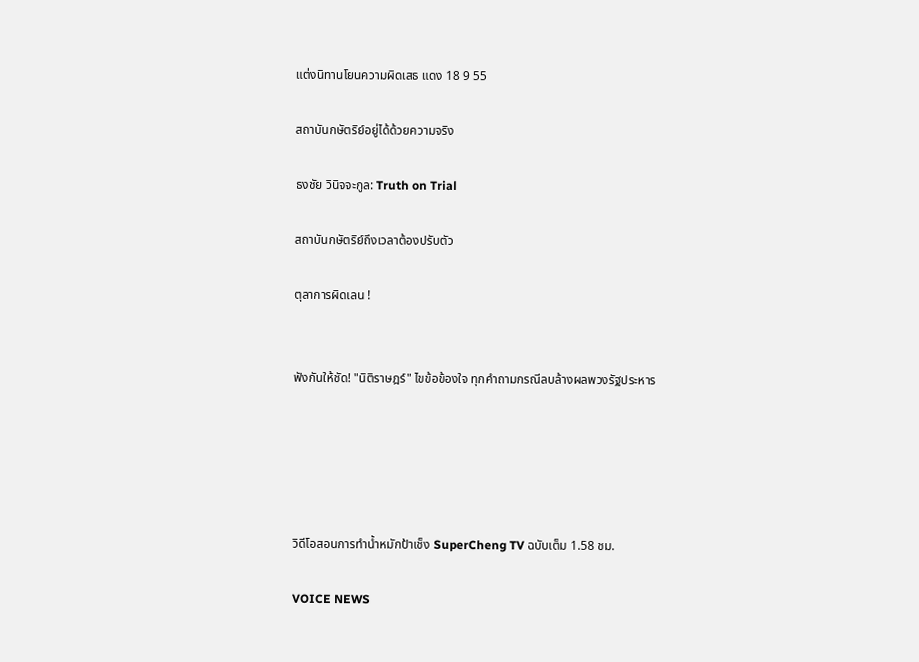แต่งนิทานโยนความผิดเสธ แดง 18 9 55

สถาบันกษัตริย์อยู่ได้ด้วยความจริง

ธงชัย วินิจจะกูล: Truth on Trial

สถาบันกษัตริย์ถึงเวลาต้องปรับตัว

ตุลาการผิดเลน !


ฟังกันให้ชัด! "นิติราษฎร์" ไขข้อข้องใจ ทุกคำถามกรณีลบล้างผลพวงรัฐประหาร





วิดีโอสอนการทำน้ำหมักป้าเช็ง SuperCheng TV ฉบับเต็ม 1.58 ชม.

VOICE NEWS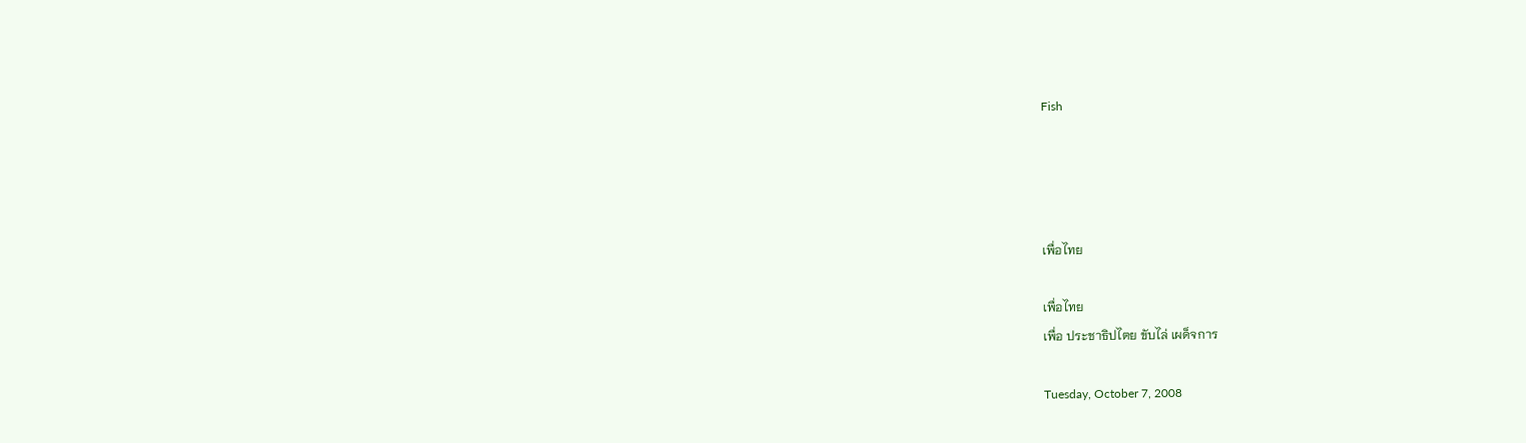Fish




เพื่อไทย

เพื่อไทย
เพื่อ ประชาธิปไตย ขับไล่ เผด็จการ

Tuesday, October 7, 2008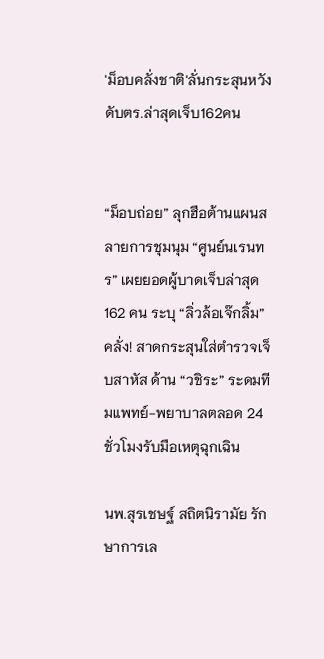'ม็อบคลั่งชาติ'ลั่นกระสุนหวังดับตร.ล่าสุดเจ็บ162คน


“ม็อบถ่อย” ลุกฮือต้านแผนสลายการชุมนุม “ศูนย์นเรนทร” เผยยอดผู้บาดเจ็บล่าสุด 162 คน ระบุ “ลิ่วล้อเจ๊กลิ้ม” คลั่ง! สาดกระสุนใส่ตำรวจเจ็บสาหัส ด้าน “วชิระ” ระดมทีมแพทย์-พยาบาลตลอด 24 ชั่วโมงรับมือเหตุฉุกเฉิน

นพ.สุรเชษฐ์ สถิตนิรามัย รักษาการเล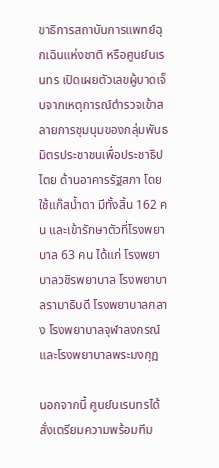ขาธิการสถาบันการแพทย์ฉุกเฉินแห่งชาติ หรือศูนย์นเรนทร เปิดเผยตัวเลขผู้บาดเจ็บจากเหตุการณ์ตำรวจเข้าสลายการชุมนุมของกลุ่มพันธมิตรประชาชนเพื่อประชาธิปไตย ด้านอาคารรัฐสภา โดยใช้แก๊สน้ำตา มีทั้งสิ้น 162 คน และเข้ารักษาตัวที่โรงพยาบาล 63 คน ได้แก่ โรงพยาบาลวชิรพยาบาล โรงพยาบาลรามาธิบดี โรงพยาบาลกลาง โรงพยาบาลจุฬาลงกรณ์ และโรงพยาบาลพระมงกุฏ

นอกจากนี้ ศูนย์นเรนทรได้สั่งเตรียมความพร้อมทีม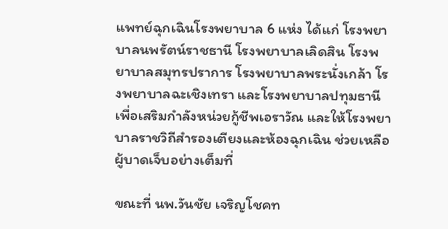แพทย์ฉุกเฉินโรงพยาบาล 6 แห่ง ได้แก่ โรงพยาบาลนพรัตน์ราชธานี โรงพยาบาลเลิดสิน โรงพยาบาลสมุทรปราการ โรงพยาบาลพระนั่งเกล้า โรงพยาบาลฉะเชิงเทรา และโรงพยาบาลปทุมธานี เพื่อเสริมกำลังหน่วยกู้ชีพเอราวัณ และให้โรงพยาบาลราชวิถีสำรองเตียงและห้องฉุกเฉิน ช่วยเหลือผู้บาดเจ็บอย่างเต็มที่

ขณะที่ นพ.วันชัย เจริญโชคท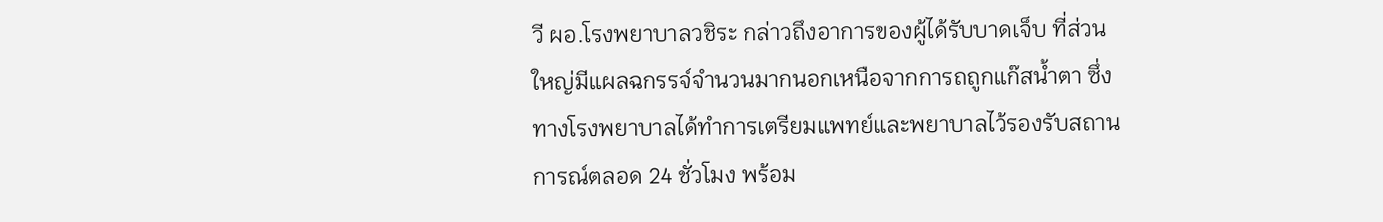วี ผอ.โรงพยาบาลวชิระ กล่าวถึงอาการของผู้ได้รับบาดเจ็บ ที่ส่วนใหญ่มีแผลฉกรรจ์จำนวนมากนอกเหนือจากการถถูกแก๊สน้ำตา ซึ่งทางโรงพยาบาลได้ทำการเตรียมแพทย์และพยาบาลไว้รองรับสถานการณ์ตลอด 24 ชั่วโมง พร้อม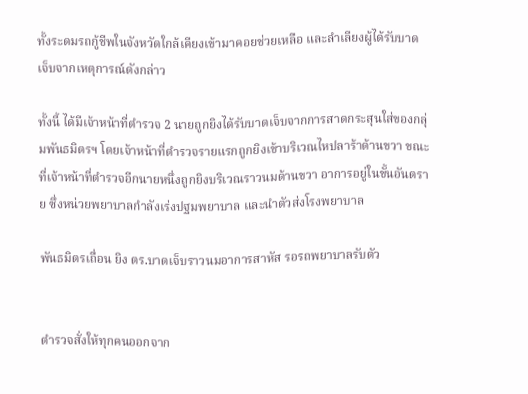ทั้งระดมรถกู้ชีพในจังหวัดใกล้เคียงเข้ามาคอยช่วยเหลือ และลำเลียงผู้ได้รับบาดเจ็บจากเหตุการณ์ดังกล่าว

ทั้งนี้ ได้มีเจ้าหน้าที่ตำรวจ 2 นายถูกยิงได้รับบาดเจ็บจากการสาดกระสุนใส่ของกลุ่มพันธมิตรฯ โดยเจ้าหน้าที่ตำรวจรายแรกถูกยิงเข้าบริเวณไหปลาร้าด้านขวา ขณะที่เจ้าหน้าที่ตำรวจอีกนายหนึ่งถูกยิงบริเวณราวนมด้านขวา อาการอยู่ในขั้นอันตราย ซึ่งหน่วยพยาบาลกำลังเร่งปฐมพยาบาล และนำตัวส่งโรงพยาบาล

พันธมิตรเถื่อน ยิง ตร.บาดเจ็บราวนมอาการสาหัส รอรถพยาบาลรับตัว


ตำรวจสั่งให้ทุกคนออกจาก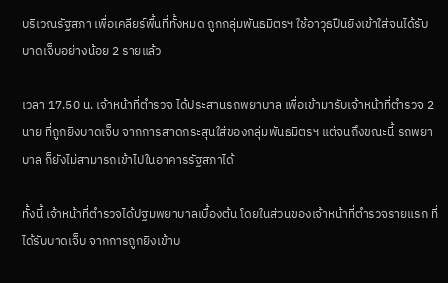บริเวณรัฐสภา เพื่อเคลียร์พื้นที่ทั้งหมด ถูกกลุ่มพันธมิตรฯ ใช้อาวุธปืนยิงเข้าใส่จนได้รับบาดเจ็บอย่างน้อย 2 รายแล้ว

เวลา 17.50 น. เจ้าหน้าที่ตำรวจ ได้ประสานรถพยาบาล เพื่อเข้ามารับเจ้าหน้าที่ตำรวจ 2 นาย ที่ถูกยิงบาดเจ็บ จากการสาดกระสุนใส่ของกลุ่มพันธมิตรฯ แต่จนถึงขณะนี้ รถพยาบาล ก็ยังไม่สามารถเข้าไปในอาคารรัฐสภาได้

ทั้งนี้ เจ้าหน้าที่ตำรวจได้ปฐมพยาบาลเบื้องต้น โดยในส่วนของเจ้าหน้าที่ตำรวจรายแรก ที่ได้รับบาดเจ็บ จากการถูกยิงเข้าบ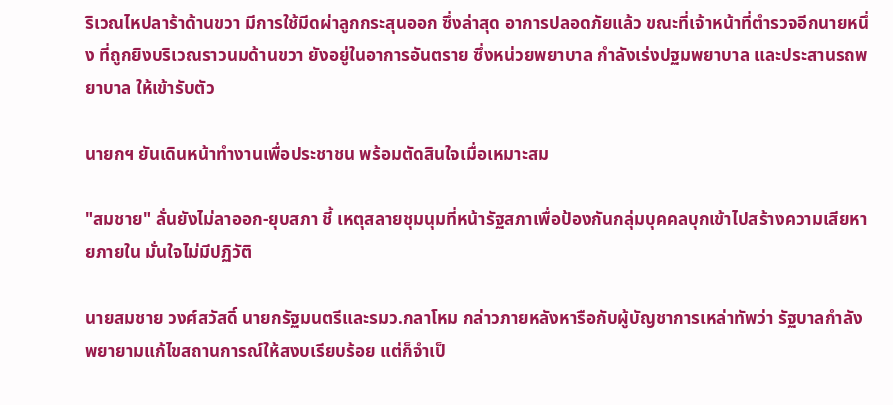ริเวณไหปลาร้าด้านขวา มีการใช้มีดผ่าลูกกระสุนออก ซึ่งล่าสุด อาการปลอดภัยแล้ว ขณะที่เจ้าหน้าที่ตำรวจอีกนายหนึ่ง ที่ถูกยิงบริเวณราวนมด้านขวา ยังอยู่ในอาการอันตราย ซึ่งหน่วยพยาบาล กำลังเร่งปฐมพยาบาล และประสานรถพยาบาล ให้เข้ารับตัว

นายกฯ ยันเดินหน้าทำงานเพื่อประชาชน พร้อมตัดสินใจเมื่อเหมาะสม

"สมชาย" ลั่นยังไม่ลาออก-ยุบสภา ชี้ เหตุสลายชุมนุมที่หน้ารัฐสภาเพื่อป้องกันกลุ่มบุคคลบุกเข้าไปสร้างความเสียหายภายใน มั่นใจไม่มีปฏิวัติ

นายสมชาย วงศ์สวัสดิ์ นายกรัฐมนตรีและรมว.กลาโหม กล่าวภายหลังหารือกับผู้บัญชาการเหล่าทัพว่า รัฐบาลกำลังพยายามแก้ไขสถานการณ์ให้สงบเรียบร้อย แต่ก็จำเป็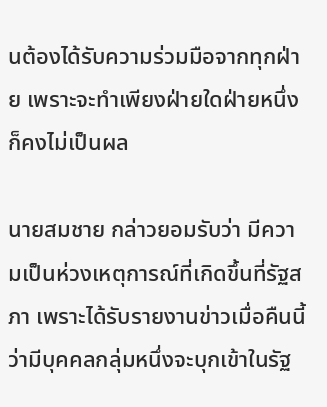นต้องได้รับความร่วมมือจากทุกฝ่าย เพราะจะทำเพียงฝ่ายใดฝ่ายหนึ่งก็คงไม่เป็นผล

นายสมชาย กล่าวยอมรับว่า มีความเป็นห่วงเหตุการณ์ที่เกิดขึ้นที่รัฐสภา เพราะได้รับรายงานข่าวเมื่อคืนนี้ ว่ามีบุคคลกลุ่มหนึ่งจะบุกเข้าในรัฐ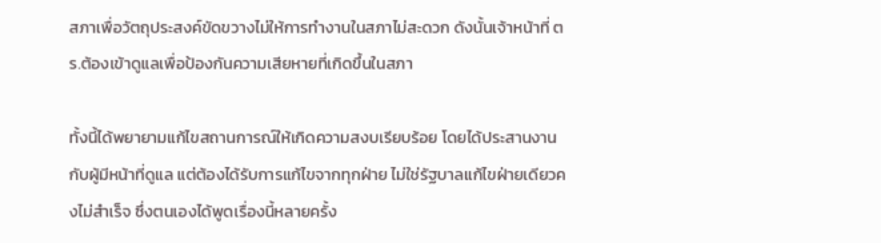สภาเพื่อวัตถุประสงค์ขัดขวางไม่ให้การทำงานในสภาไม่สะดวก ดังนั้นเจ้าหน้าที่ ตร.ต้องเข้าดูแลเพื่อป้องกันความเสียหายที่เกิดขึ้นในสภา

ทั้งนี้ได้พยายามแก้ไขสถานการณ์ให้เกิดความสงบเรียบร้อย โดยได้ประสานงานกับผู้มีหน้าที่ดูแล แต่ต้องได้รับการแก้ไขจากทุกฝ่าย ไม่ใช่รัฐบาลแก้ไขฝ่ายเดียวคงไม่สำเร็จ ซึ่งตนเองได้พูดเรื่องนี้หลายครั้ง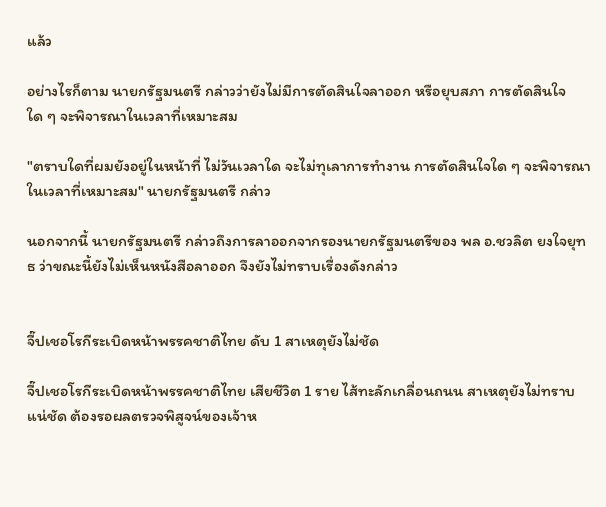แล้ว

อย่างไรก็ตาม นายกรัฐมนตรี กล่าวว่ายังไม่มีการตัดสินใจลาออก หรือยุบสภา การตัดสินใจใด ๆ จะพิจารณาในเวลาที่เหมาะสม

"ตราบใดที่ผมยังอยู่ในหน้าที่ ไม่วันเวลาใด จะไม่ทุเลาการทำงาน การตัดสินใจใด ๆ จะพิจารณาในเวลาที่เหมาะสม" นายกรัฐมนตรี กล่าว

นอกจากนี้ นายกรัฐมนตรี กล่าวถึงการลาออกจากรองนายกรัฐมนตรีของ พล อ.ชวลิต ยงใจยุทธ ว่าขณะนี้ยังไม่เห็นหนังสือลาออก จึงยังไม่ทราบเรื่องดังกล่าว


จี๊ปเชอโรกีระเบิดหน้าพรรคชาติไทย ดับ 1 สาเหตุยังไม่ชัด

จี๊ปเชอโรกีระเบิดหน้าพรรคชาติไทย เสียชีวิต 1 ราย ไส้ทะลักเกลื่อนถนน สาเหตุยังไม่ทราบแน่ชัด ต้องรอผลตรวจพิสูจน์ของเจ้าห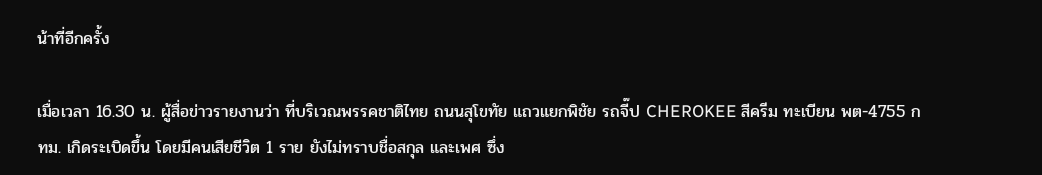น้าที่อีกครั้ง

เมื่อเวลา 16.30 น. ผู้สื่อข่าวรายงานว่า ที่บริเวณพรรคชาติไทย ถนนสุโขทัย แถวแยกพิชัย รถจี๊ป CHEROKEE สีครีม ทะเบียน พต-4755 กทม. เกิดระเบิดขึ้น โดยมีคนเสียชีวิต 1 ราย ยังไม่ทราบชื่อสกุล และเพศ ซึ่ง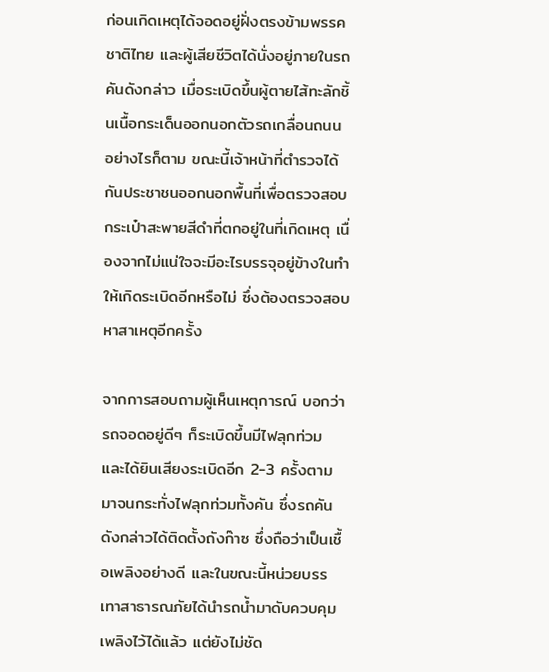ก่อนเกิดเหตุได้จอดอยู่ฝั่งตรงข้ามพรรคชาติไทย และผู้เสียชีวิตได้นั่งอยู่ภายในรถคันดังกล่าว เมื่อระเบิดขึ้นผู้ตายไส้ทะลักชิ้นเนื้อกระเด็นออกนอกตัวรถเกลื่อนถนน อย่างไรก็ตาม ขณะนี้เจ้าหน้าที่ตำรวจได้กันประชาชนออกนอกพื้นที่เพื่อตรวจสอบกระเป๋าสะพายสีดำที่ตกอยู่ในที่เกิดเหตุ เนื่องจากไม่แน่ใจจะมีอะไรบรรจุอยู่ข้างในทำให้เกิดระเบิดอีกหรือไม่ ซึ่งต้องตรวจสอบหาสาเหตุอีกครั้ง

จากการสอบถามผู้เห็นเหตุการณ์ บอกว่า รถจอดอยู่ดีๆ ก็ระเบิดขึ้นมีไฟลุกท่วม และได้ยินเสียงระเบิดอีก 2-3 ครั้งตามมาจนกระทั่งไฟลุกท่วมทั้งคัน ซึ่งรถคันดังกล่าวได้ติดตั้งถังก๊าซ ซึ่งถือว่าเป็นเชื้อเพลิงอย่างดี และในขณะนี้หน่วยบรรเทาสาธารณภัยได้นำรถน้ำมาดับควบคุมเพลิงไว้ได้แล้ว แต่ยังไม่ชัด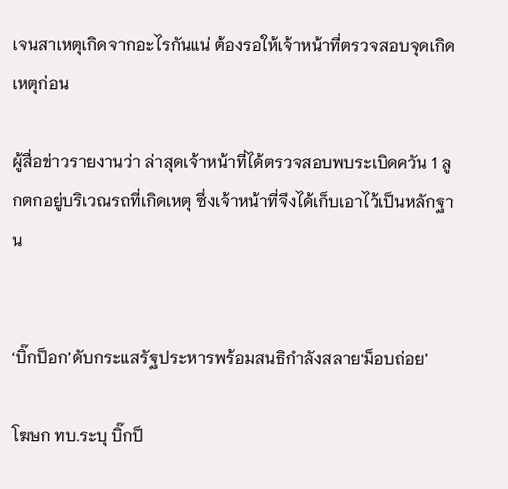เจนสาเหตุเกิดจากอะไรกันแน่ ต้องรอให้เจ้าหน้าที่ตรวจสอบจุดเกิดเหตุก่อน

ผู้สื่อข่าวรายงานว่า ล่าสุดเจ้าหน้าที่ได้ตรวจสอบพบระเบิดควัน 1 ลูกตกอยู่บริเวณรถที่เกิดเหตุ ซึ่งเจ้าหน้าที่จึงได้เก็บเอาไว้เป็นหลักฐาน


‘บิ๊กป็อก’ดับกระแสรัฐประหารพร้อมสนธิกำลังสลาย‘ม็อบถ่อย’

โฆษก ทบ.ระบุ บิ๊กป็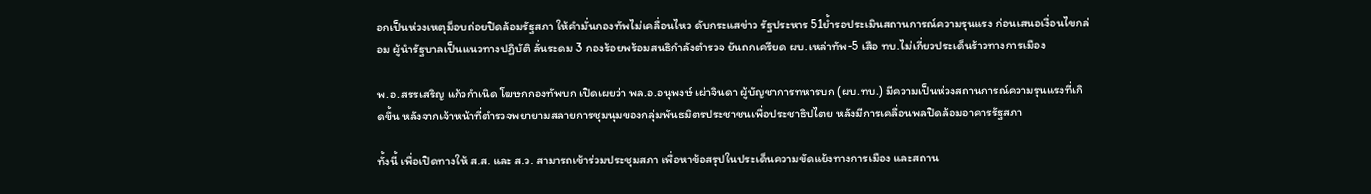อกเป็นห่วงเหตุม็อบถ่อยปิดล้อมรัฐสภา ให้คำมั่นกองทัพไม่เคลื่อนไหว ดับกระแสข่าว รัฐประหาร 51ย้ำรอประเมินสถานการณ์ความรุนแรง ก่อนเสนอเงื่อนไขกล่อม ผู้นำรัฐบาลเป็นแนวทางปฏิบัติ ลั่นระดม 3 กองร้อยพร้อมสนธิกำลังตำรวจ ยันถกเครียด ผบ.เหล่าทัพ-5 เสือ ทบ.ไม่เกี่ยวประเด็นร้าวทางการเมือง

พ.อ.สรรเสริญ แก้วกำเนิด โฆษกกองทัพบก เปิดเผยว่า พล.อ.อนุพงษ์ เผ่าจินดา ผู้บัญชาการทหารบก (ผบ.ทบ.) มีความเป็นห่วงสถานการณ์ความรุนแรงที่เกิดขึ้น หลังจากเจ้าหน้าที่ตำรวจพยายามสลายการชุมนุมของกลุ่มพันธมิตรประชาชนเพื่อประชาธิปไตย หลังมีการเคลื่อนพลปิดล้อมอาคารรัฐสภา

ทั้งนี้ เพื่อเปิดทางให้ ส.ส. และ ส.ว. สามารถเข้าร่วมประชุมสภา เพื่อหาข้อสรุปในประเด็นความขัดแย้งทางการเมือง และสถาน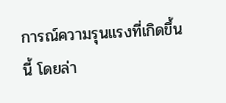การณ์ความรุนแรงที่เกิดขึ้นนี้ โดยล่า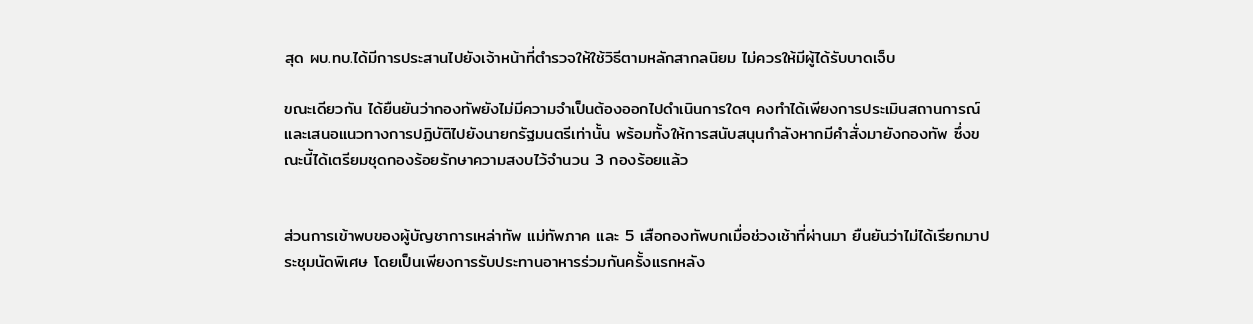สุด ผบ.ทบ.ได้มีการประสานไปยังเจ้าหน้าที่ตำรวจให้ใช้วิธีตามหลักสากลนิยม ไม่ควรให้มีผู้ได้รับบาดเจ็บ

ขณะเดียวกัน ได้ยืนยันว่ากองทัพยังไม่มีความจำเป็นต้องออกไปดำเนินการใดๆ คงทำได้เพียงการประเมินสถานการณ์ และเสนอแนวทางการปฏิบัติไปยังนายกรัฐมนตรีเท่านั้น พร้อมทั้งให้การสนับสนุนกำลังหากมีคำสั่งมายังกองทัพ ซึ่งขณะนี้ได้เตรียมชุดกองร้อยรักษาความสงบไว้จำนวน 3 กองร้อยแล้ว


ส่วนการเข้าพบของผู้บัญชาการเหล่าทัพ แม่ทัพภาค และ 5 เสือกองทัพบกเมื่อช่วงเช้าที่ผ่านมา ยืนยันว่าไม่ได้เรียกมาประชุมนัดพิเศษ โดยเป็นเพียงการรับประทานอาหารร่วมกันครั้งแรกหลัง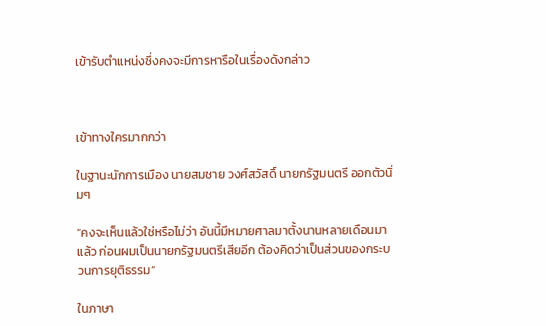เข้ารับตำแหน่งซึ่งคงจะมีการหารือในเรื่องดังกล่าว



เข้าทางใครมากกว่า

ในฐานะนักการเมือง นายสมชาย วงศ์สวัสดิ์ นายกรัฐมนตรี ออกตัวนิ่มๆ

“คงจะเห็นแล้วใช่หรือไม่ว่า อันนี้มีหมายศาลมาตั้งนานหลายเดือนมาแล้ว ก่อนผมเป็นนายกรัฐมนตรีเสียอีก ต้องคิดว่าเป็นส่วนของกระบวนการยุติธรรม”

ในภาษา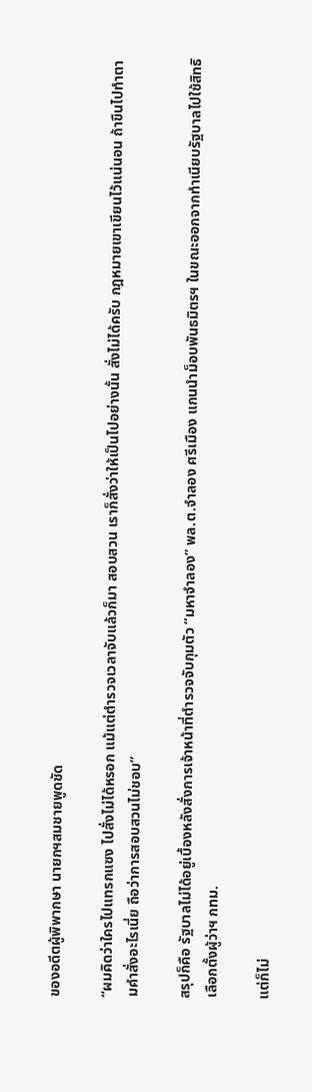ของอดีตผู้พิพากษา นายกฯสมชายพูดชัด

“ผมคิดว่าใครไปแทรกแซง ไปสั่งไม่ได้หรอก แม้แต่ตำรวจเวลาจับแล้วก็มา สอบสวน เราก็สั่งว่าให้เป็นไปอย่างนั้น สั่งไม่ได้ครับ กฎหมายเขาเขียนไว้แน่นอน ถ้าขืนไปทำตามคำสั่งอะไรเนี่ย ถือว่าการสอบสวนไม่ชอบ”

สรุปก็คือ รัฐบาลไม่ได้อยู่เบื้องหลังสั่งการเจ้าหน้าที่ตำรวจจับกุมตัว “มหาจำลอง” พล.ต.จำลอง ศรีเมือง แกนนำม็อบพันธมิตรฯ ในขณะออกจากทำเนียบรัฐบาลไปใช้สิทธิเลือกตั้งผู้ว่าฯ กทม.

แต่ก็ไม่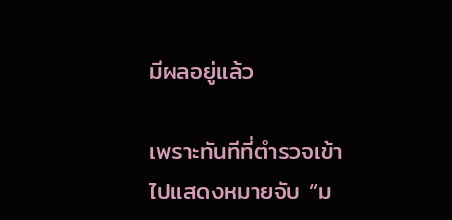มีผลอยู่แล้ว

เพราะทันทีที่ตำรวจเข้าไปแสดงหมายจับ “ม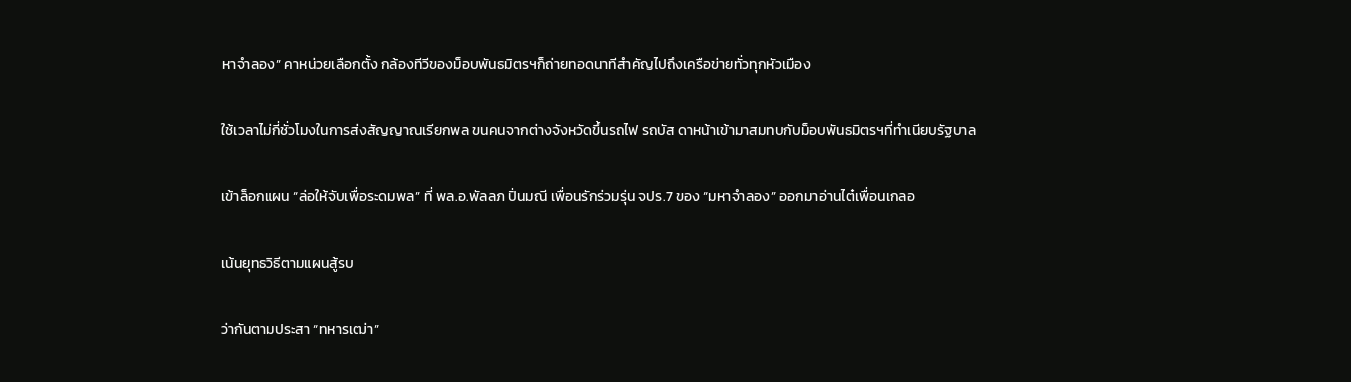หาจำลอง” คาหน่วยเลือกตั้ง กล้องทีวีของม็อบพันธมิตรฯก็ถ่ายทอดนาทีสำคัญไปถึงเครือข่ายทั่วทุกหัวเมือง

ใช้เวลาไม่กี่ชั่วโมงในการส่งสัญญาณเรียกพล ขนคนจากต่างจังหวัดขึ้นรถไฟ รถบัส ดาหน้าเข้ามาสมทบกับม็อบพันธมิตรฯที่ทำเนียบรัฐบาล

เข้าล็อกแผน “ล่อให้จับเพื่อระดมพล” ที่ พล.อ.พัลลภ ปิ่นมณี เพื่อนรักร่วมรุ่น จปร.7 ของ “มหาจำลอง” ออกมาอ่านไต๋เพื่อนเกลอ

เน้นยุทธวิธีตามแผนสู้รบ

ว่ากันตามประสา “ทหารเฒ่า”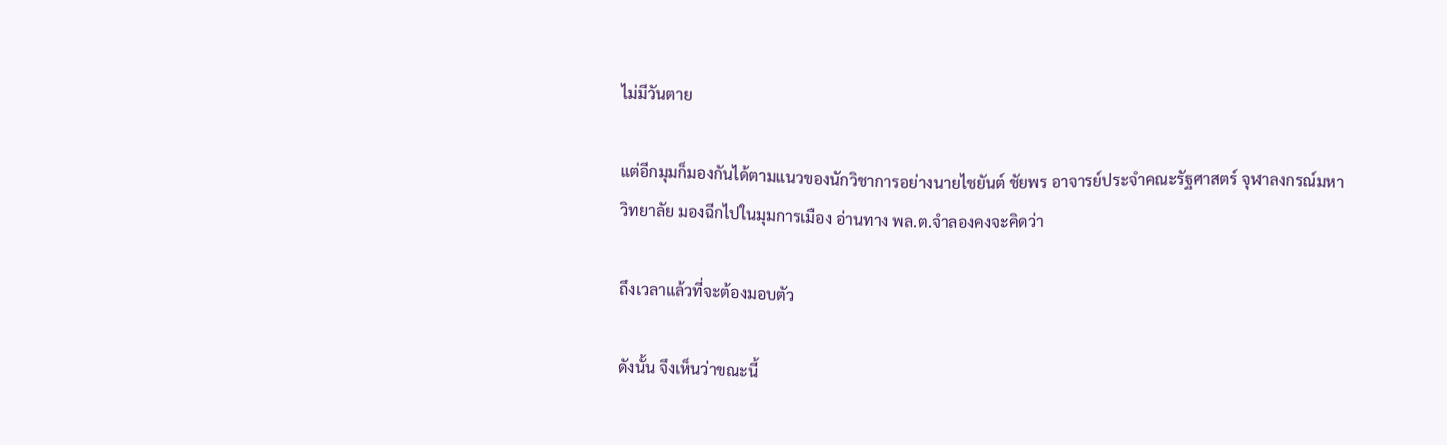ไม่มีวันตาย

แต่อีกมุมก็มองกันได้ตามแนวของนักวิชาการอย่างนายไชยันต์ ชัยพร อาจารย์ประจำคณะรัฐศาสตร์ จุฬาลงกรณ์มหาวิทยาลัย มองฉีกไปในมุมการเมือง อ่านทาง พล.ต.จำลองคงจะคิดว่า

ถึงเวลาแล้วที่จะต้องมอบตัว

ดังนั้น จึงเห็นว่าขณะนี้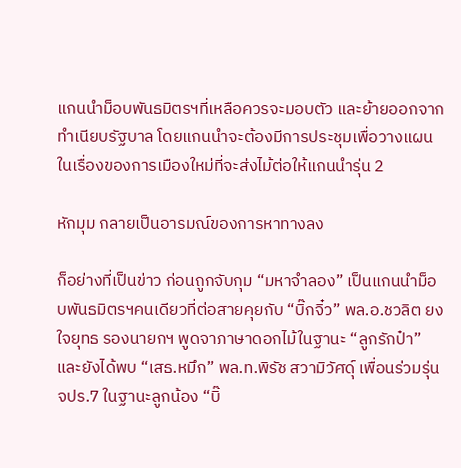แกนนำม็อบพันธมิตรฯที่เหลือควรจะมอบตัว และย้ายออกจากทำเนียบรัฐบาล โดยแกนนำจะต้องมีการประชุมเพื่อวางแผนในเรื่องของการเมืองใหม่ที่จะส่งไม้ต่อให้แกนนำรุ่น 2

หักมุม กลายเป็นอารมณ์ของการหาทางลง

ก็อย่างที่เป็นข่าว ก่อนถูกจับกุม “มหาจำลอง” เป็นแกนนำม็อบพันธมิตรฯคนเดียวที่ต่อสายคุยกับ “บิ๊กจิ๋ว” พล.อ.ชวลิต ยงใจยุทธ รองนายกฯ พูดจาภาษาดอกไม้ในฐานะ “ลูกรักป๋า” และยังได้พบ “เสธ.หมึก” พล.ท.พิรัช สวามิวัศดุ์ เพื่อนร่วมรุ่น จปร.7 ในฐานะลูกน้อง “บิ๊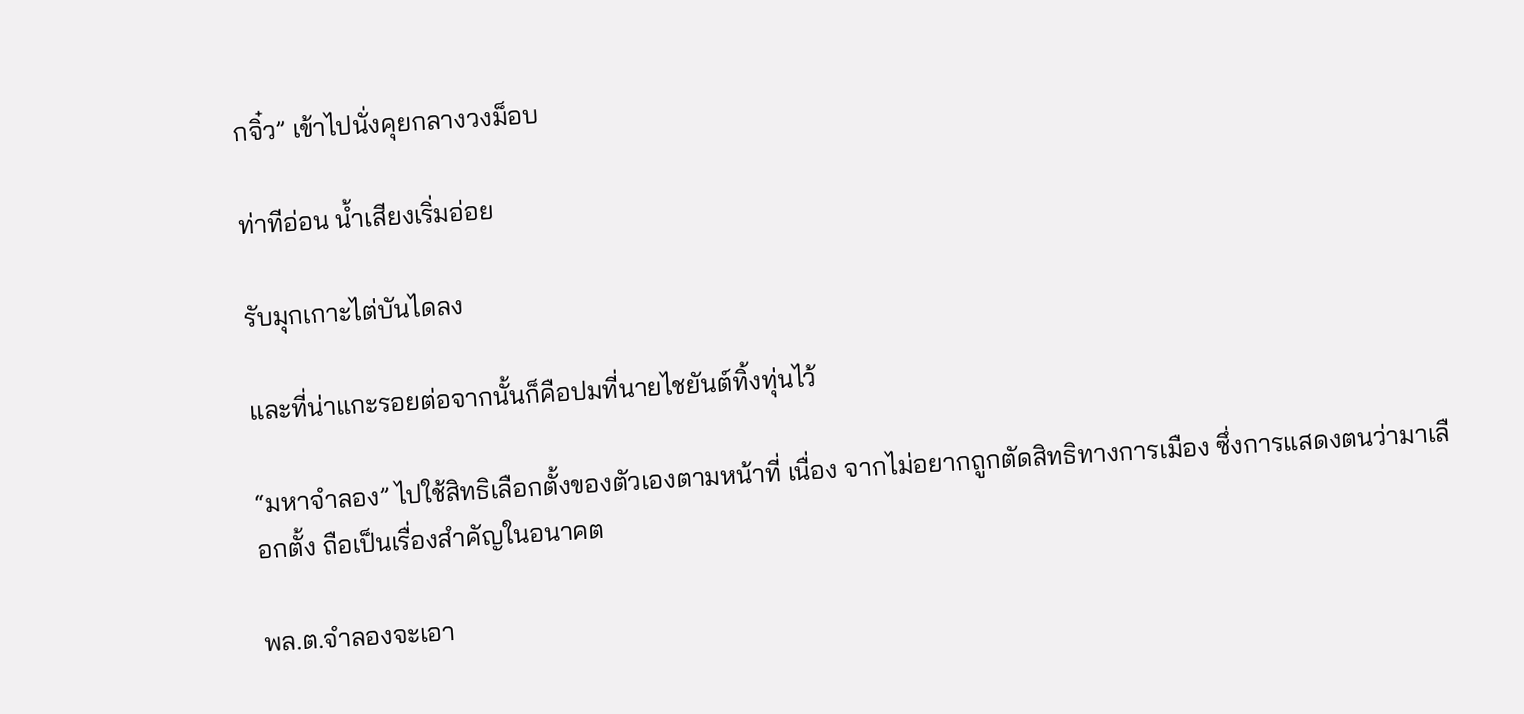กจิ๋ว” เข้าไปนั่งคุยกลางวงม็อบ

ท่าทีอ่อน น้ำเสียงเริ่มอ่อย

รับมุกเกาะไต่บันไดลง

และที่น่าแกะรอยต่อจากนั้นก็คือปมที่นายไชยันต์ทิ้งทุ่นไว้

“มหาจำลอง” ไปใช้สิทธิเลือกตั้งของตัวเองตามหน้าที่ เนื่อง จากไม่อยากถูกตัดสิทธิทางการเมือง ซึ่งการแสดงตนว่ามาเลือกตั้ง ถือเป็นเรื่องสำคัญในอนาคต

พล.ต.จำลองจะเอา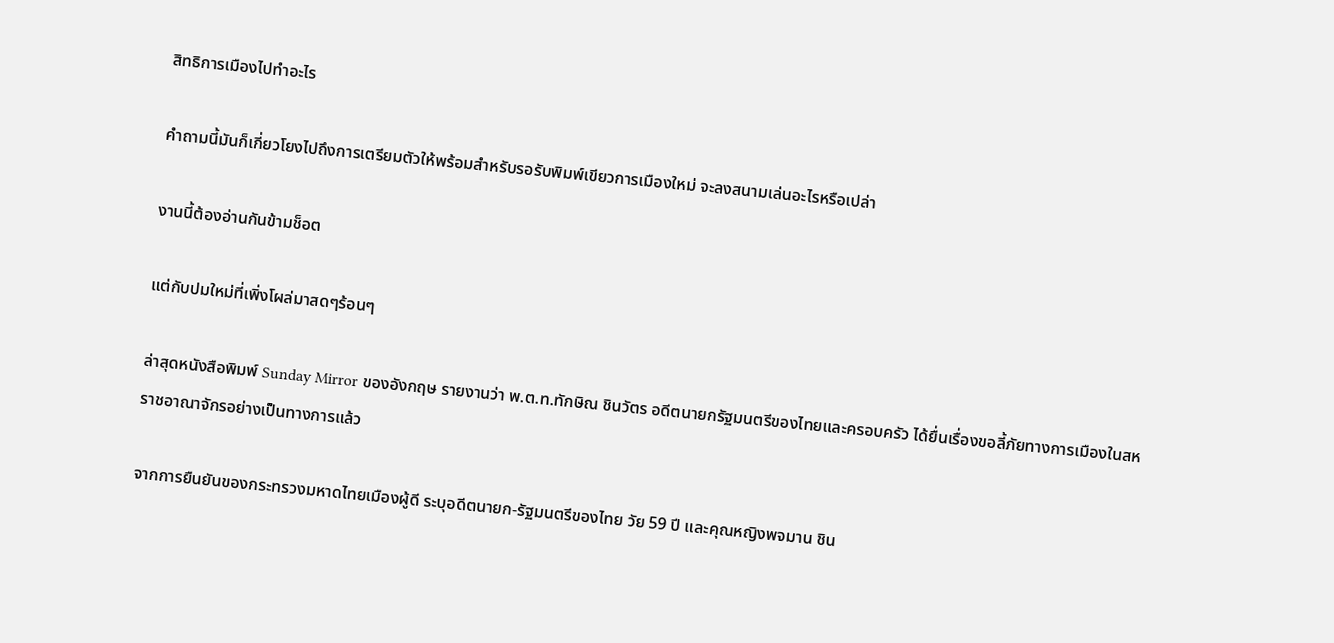สิทธิการเมืองไปทำอะไร

คำถามนี้มันก็เกี่ยวโยงไปถึงการเตรียมตัวให้พร้อมสำหรับรอรับพิมพ์เขียวการเมืองใหม่ จะลงสนามเล่นอะไรหรือเปล่า

งานนี้ต้องอ่านกันข้ามช็อต

แต่กับปมใหม่ที่เพิ่งโผล่มาสดๆร้อนๆ

ล่าสุดหนังสือพิมพ์ Sunday Mirror ของอังกฤษ รายงานว่า พ.ต.ท.ทักษิณ ชินวัตร อดีตนายกรัฐมนตรีของไทยและครอบครัว ได้ยื่นเรื่องขอลี้ภัยทางการเมืองในสหราชอาณาจักรอย่างเป็นทางการแล้ว

จากการยืนยันของกระทรวงมหาดไทยเมืองผู้ดี ระบุอดีตนายก-รัฐมนตรีของไทย วัย 59 ปี และคุณหญิงพจมาน ชิน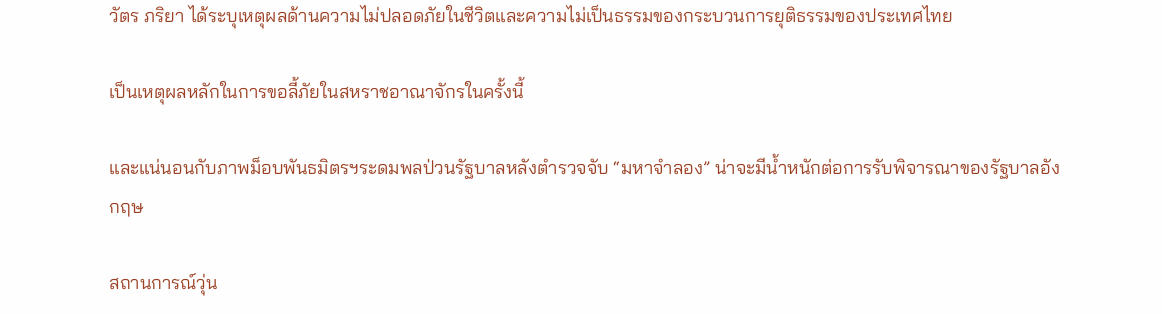วัตร ภริยา ได้ระบุเหตุผลด้านความไม่ปลอดภัยในชีวิตและความไม่เป็นธรรมของกระบวนการยุติธรรมของประเทศไทย

เป็นเหตุผลหลักในการขอลี้ภัยในสหราชอาณาจักรในครั้งนี้

และแน่นอนกับภาพม็อบพันธมิตรฯระดมพลป่วนรัฐบาลหลังตำรวจจับ “มหาจำลอง” น่าจะมีน้ำหนักต่อการรับพิจารณาของรัฐบาลอังกฤษ

สถานการณ์วุ่น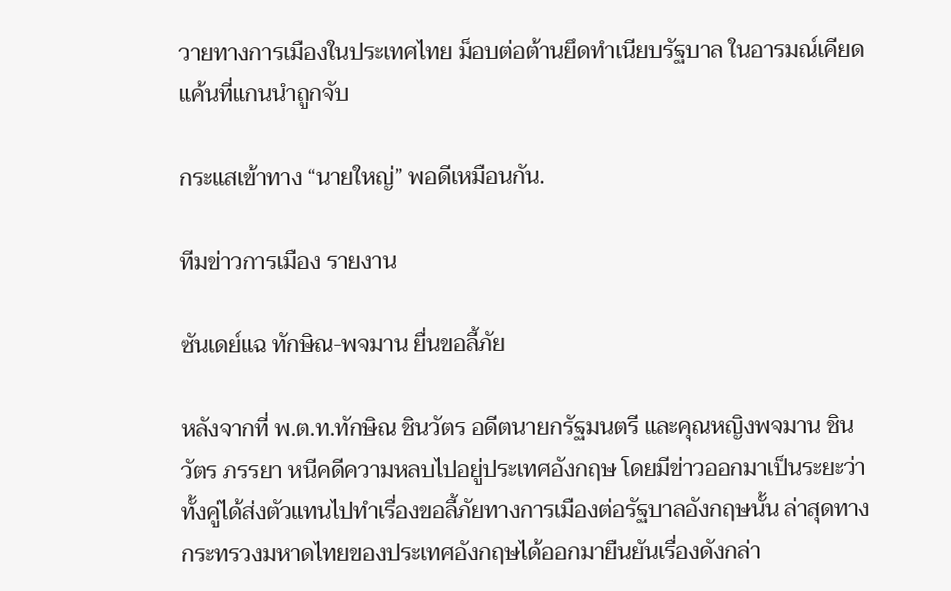วายทางการเมืองในประเทศไทย ม็อบต่อต้านยึดทำเนียบรัฐบาล ในอารมณ์เคียดแค้นที่แกนนำถูกจับ

กระแสเข้าทาง “นายใหญ่” พอดีเหมือนกัน.

ทีมข่าวการเมือง รายงาน

ซันเดย์แฉ ทักษิณ-พจมาน ยื่นขอลี้ภัย

หลังจากที่ พ.ต.ท.ทักษิณ ชินวัตร อดีตนายกรัฐมนตรี และคุณหญิงพจมาน ชินวัตร ภรรยา หนีคดีความหลบไปอยู่ประเทศอังกฤษ โดยมีข่าวออกมาเป็นระยะว่าทั้งคู่ได้ส่งตัวแทนไปทำเรื่องขอลี้ภัยทางการเมืองต่อรัฐบาลอังกฤษนั้น ล่าสุดทางกระทรวงมหาดไทยของประเทศอังกฤษได้ออกมายืนยันเรื่องดังกล่า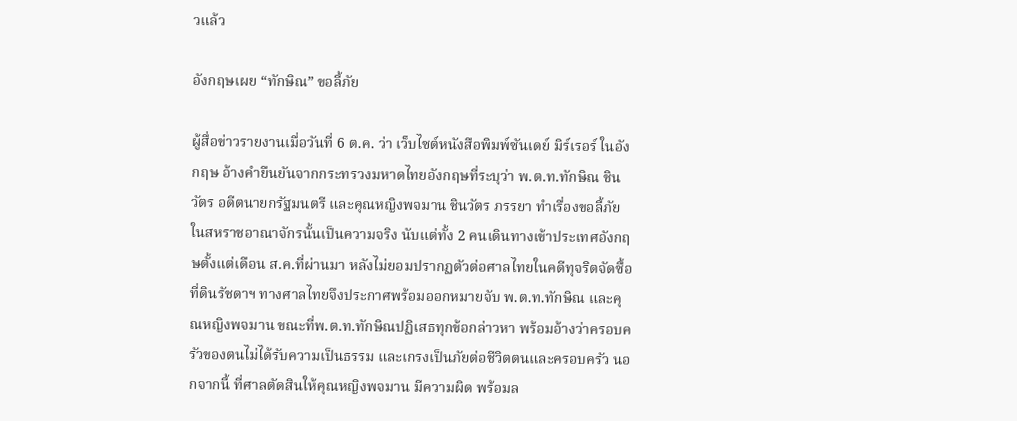วแล้ว

อังกฤษเผย “ทักษิณ” ขอลี้ภัย

ผู้สื่อข่าวรายงานเมื่อวันที่ 6 ต.ค. ว่า เว็บไซต์หนังสือพิมพ์ซันเดย์ มิร์เรอร์ ในอังกฤษ อ้างคำยืนยันจากกระทรวงมหาดไทยอังกฤษที่ระบุว่า พ.ต.ท.ทักษิณ ชินวัตร อดีตนายกรัฐมนตรี และคุณหญิงพจมาน ชินวัตร ภรรยา ทำเรื่องขอลี้ภัยในสหราชอาณาจักรนั้นเป็นความจริง นับแต่ทั้ง 2 คนเดินทางเข้าประเทศอังกฤษตั้งแต่เดือน ส.ค.ที่ผ่านมา หลังไม่ยอมปรากฏตัวต่อศาลไทยในคดีทุจริตจัดซื้อที่ดินรัชดาฯ ทางศาลไทยจึงประกาศพร้อมออกหมายจับ พ.ต.ท.ทักษิณ และคุณหญิงพจมาน ขณะที่พ.ต.ท.ทักษิณปฏิเสธทุกข้อกล่าวหา พร้อมอ้างว่าครอบครัวของตนไม่ได้รับความเป็นธรรม และเกรงเป็นภัยต่อชีวิตตนและครอบครัว นอกจากนี้ ที่ศาลตัดสินให้คุณหญิงพจมาน มีความผิด พร้อมล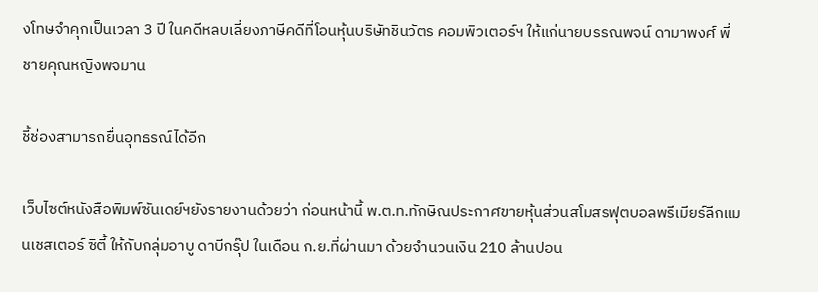งโทษจำคุกเป็นเวลา 3 ปี ในคดีหลบเลี่ยงภาษีคดีที่โอนหุ้นบริษัทชินวัตร คอมพิวเตอร์ฯ ให้แก่นายบรรณพจน์ ดามาพงศ์ พี่ชายคุณหญิงพจมาน

ชี้ช่องสามารถยื่นอุทธรณ์ได้อีก

เว็บไซต์หนังสือพิมพ์ซันเดย์ฯยังรายงานด้วยว่า ก่อนหน้านี้ พ.ต.ท.ทักษิณประกาศขายหุ้นส่วนสโมสรฟุตบอลพรีเมียร์ลีกแมนเชสเตอร์ ซิตี้ ให้กับกลุ่มอาบู ดาบีกรุ๊ป ในเดือน ก.ย.ที่ผ่านมา ด้วยจำนวนเงิน 210 ล้านปอน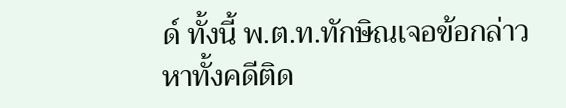ด์ ทั้งนี้ พ.ต.ท.ทักษิณเจอข้อกล่าวหาทั้งคดีติด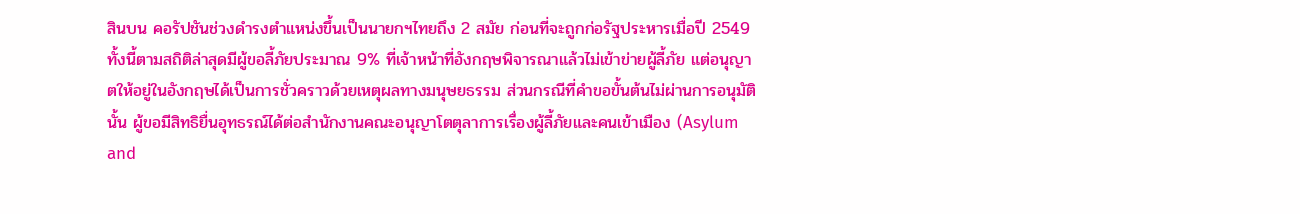สินบน คอรัปชันช่วงดำรงตำแหน่งขึ้นเป็นนายกฯไทยถึง 2 สมัย ก่อนที่จะถูกก่อรัฐประหารเมื่อปี 2549 ทั้งนี้ตามสถิติล่าสุดมีผู้ขอลี้ภัยประมาณ 9% ที่เจ้าหน้าที่อังกฤษพิจารณาแล้วไม่เข้าข่ายผู้ลี้ภัย แต่อนุญาตให้อยู่ในอังกฤษได้เป็นการชั่วคราวด้วยเหตุผลทางมนุษยธรรม ส่วนกรณีที่คำขอขั้นต้นไม่ผ่านการอนุมัตินั้น ผู้ขอมีสิทธิยื่นอุทธรณ์ได้ต่อสำนักงานคณะอนุญาโตตุลาการเรื่องผู้ลี้ภัยและคนเข้าเมือง (Asylum and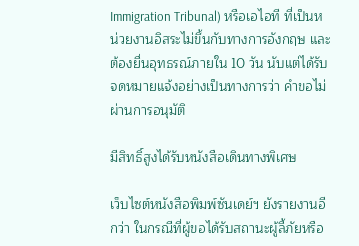Immigration Tribunal) หรือเอไอที ที่เป็นหน่วยงานอิสระไม่ขึ้นกับทางการอังกฤษ และต้องยื่นอุทธรณ์ภายใน 10 วัน นับแต่ได้รับจดหมายแจ้งอย่างเป็นทางการว่า คำขอไม่ผ่านการอนุมัติ

มีสิทธิ์สูงได้รับหนังสือเดินทางพิเศษ

เว็บไซต์หนังสือพิมพ์ซันเดย์ฯ ยังรายงานอีกว่า ในกรณีที่ผู้ขอได้รับสถานะผู้ลี้ภัยหรือ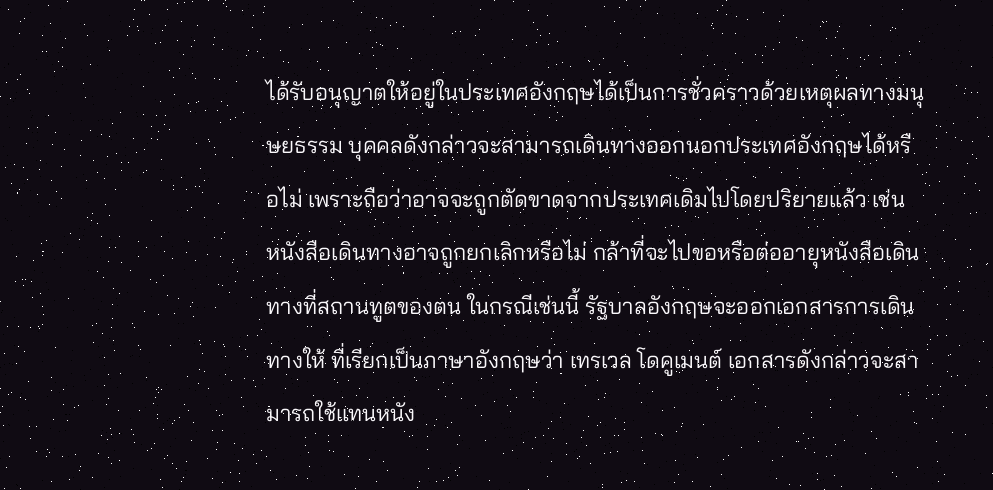ได้รับอนุญาตให้อยู่ในประเทศอังกฤษได้เป็นการชั่วคราวด้วยเหตุผลทางมนุษยธรรม บุคคลดังกล่าวจะสามารถเดินทางออกนอกประเทศอังกฤษได้หรือไม่ เพราะถือว่าอาจจะถูกตัดขาดจากประเทศเดิมไปโดยปริยายแล้ว เช่น หนังสือเดินทางอาจถูกยกเลิกหรือไม่ กล้าที่จะไปขอหรือต่ออายุหนังสือเดินทางที่สถานทูตของตน ในกรณีเช่นนี้ รัฐบาลอังกฤษจะออกเอกสารการเดินทางให้ ที่เรียกเป็นภาษาอังกฤษว่า เทรเวล โดคูเมนต์ เอกสารดังกล่าวจะสามารถใช้แทนหนัง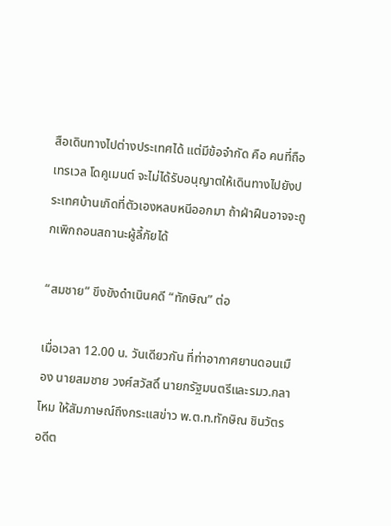สือเดินทางไปต่างประเทศได้ แต่มีข้อจำกัด คือ คนที่ถือเทรเวล โดคูเมนต์ จะไม่ได้รับอนุญาตให้เดินทางไปยังประเทศบ้านเกิดที่ตัวเองหลบหนีออกมา ถ้าฝ่าฝืนอาจจะถูกเพิกถอนสถานะผู้ลี้ภัยได้

“สมชาย” ขึงขังดำเนินคดี “ทักษิณ” ต่อ

เมื่อเวลา 12.00 น. วันเดียวกัน ที่ท่าอากาศยานดอนเมือง นายสมชาย วงศ์สวัสดิ์ นายกรัฐมนตรีและรมว.กลาโหม ให้สัมภาษณ์ถึงกระแสข่าว พ.ต.ท.ทักษิณ ชินวัตร อดีต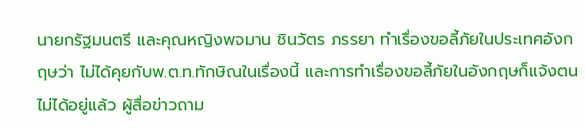นายกรัฐมนตรี และคุณหญิงพจมาน ชินวัตร ภรรยา ทำเรื่องขอลี้ภัยในประเทศอังกฤษว่า ไม่ได้คุยกับพ.ต.ท.ทักษิณในเรื่องนี้ และการทำเรื่องขอลี้ภัยในอังกฤษก็แจ้งตนไม่ได้อยู่แล้ว ผู้สื่อข่าวถาม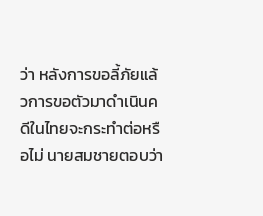ว่า หลังการขอลี้ภัยแล้วการขอตัวมาดำเนินคดีในไทยจะกระทำต่อหรือไม่ นายสมชายตอบว่า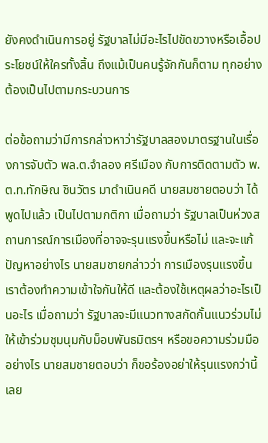ยังคงดำเนินการอยู่ รัฐบาลไม่มีอะไรไปขัดขวางหรือเอื้อประโยชน์ให้ใครทั้งสิ้น ถึงแม้เป็นคนรู้จักกันก็ตาม ทุกอย่างต้องเป็นไปตามกระบวนการ

ต่อข้อถามว่ามีการกล่าวหาว่ารัฐบาลสองมาตรฐานในเรื่องการจับตัว พล.ต.จำลอง ศรีเมือง กับการติดตามตัว พ.ต.ท.ทักษิณ ชินวัตร มาดำเนินคดี นายสมชายตอบว่า ได้พูดไปแล้ว เป็นไปตามกติกา เมื่อถามว่า รัฐบาลเป็นห่วงสถานการณ์การเมืองที่อาจจะรุนแรงขึ้นหรือไม่ และจะแก้ปัญหาอย่างไร นายสมชายกล่าวว่า การเมืองรุนแรงขึ้น เราต้องทำความเข้าใจกันให้ดี และต้องใช้เหตุผลว่าอะไรเป็นอะไร เมื่อถามว่า รัฐบาลจะมีแนวทางสกัดกั้นแนวร่วมไม่ให้เข้าร่วมชุมนุมกับม็อบพันธมิตรฯ หรือขอความร่วมมืออย่างไร นายสมชายตอบว่า ก็ขอร้องอย่าให้รุนแรงกว่านี้เลย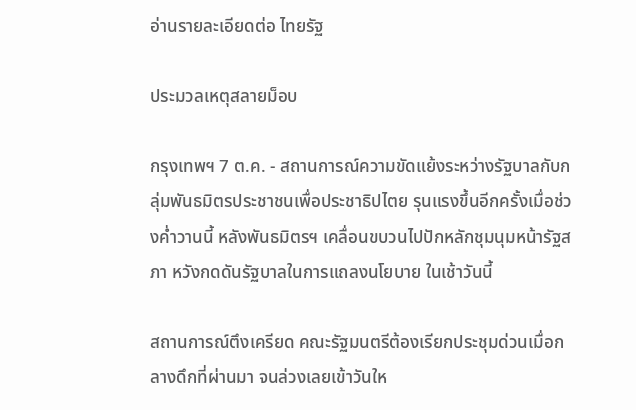อ่านรายละเอียดต่อ ไทยรัฐ

ประมวลเหตุสลายม็อบ

กรุงเทพฯ 7 ต.ค. - สถานการณ์ความขัดแย้งระหว่างรัฐบาลกับกลุ่มพันธมิตรประชาชนเพื่อประชาธิปไตย รุนแรงขึ้นอีกครั้งเมื่อช่วงค่ำวานนี้ หลังพันธมิตรฯ เคลื่อนขบวนไปปักหลักชุมนุมหน้ารัฐสภา หวังกดดันรัฐบาลในการแถลงนโยบาย ในเช้าวันนี้

สถานการณ์ตึงเครียด คณะรัฐมนตรีต้องเรียกประชุมด่วนเมื่อกลางดึกที่ผ่านมา จนล่วงเลยเข้าวันให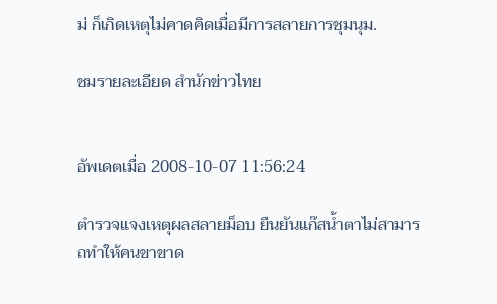ม่ ก็เกิดเหตุไม่คาดคิดเมื่อมีการสลายการชุมนุม.

ชมรายละเอียด สำนักข่าวไทย


อัพเดตเมื่อ 2008-10-07 11:56:24

ตำรวจแจงเหตุผลสลายม็อบ ยืนยันแก๊สน้ำตาไม่สามารถทำให้คนขาขาด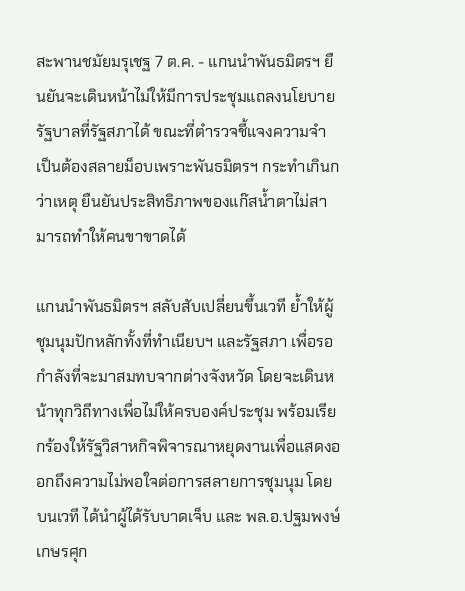สะพานชมัยมรุเชฐ 7 ต.ค. - แกนนำพันธมิตรฯ ยืนยันจะเดินหน้าไม่ให้มีการประชุมแถลงนโยบายรัฐบาลที่รัฐสภาได้ ขณะที่ตำรวจชี้แจงความจำเป็นต้องสลายม็อบเพราะพันธมิตรฯ กระทำเกินกว่าเหตุ ยืนยันประสิทธิภาพของแก๊สน้ำตาไม่สามารถทำให้คนขาขาดได้

แกนนำพันธมิตรฯ สลับสับเปลี่ยนขึ้นเวที ย้ำให้ผู้ชุมนุมปักหลักทั้งที่ทำเนียบฯ และรัฐสภา เพื่อรอกำลังที่จะมาสมทบจากต่างจังหวัด โดยจะเดินหน้าทุกวิถีทางเพื่อไม่ให้ครบองค์ประชุม พร้อมเรียกร้องให้รัฐวิสาหกิจพิจารณาหยุดงานเพื่อแสดงออกถึงความไม่พอใจต่อการสลายการชุมนุม โดยบนเวที ได้นำผู้ได้รับบาดเจ็บ และ พล.อ.ปฐมพงษ์ เกษรศุก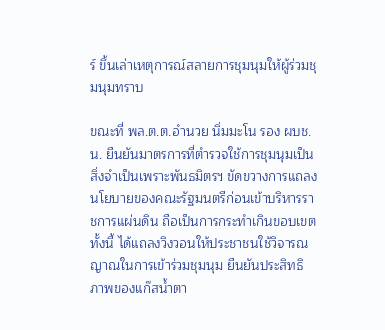ร์ ขึ้นเล่าเหตุการณ์สลายการชุมนุมให้ผู้ร่วมชุมนุมทราบ

ขณะที่ พล.ต.ต.อำนวย นิ่มมะโน รอง ผบช.น. ยืนยันมาตรการที่ตำรวจใช้การชุมนุมเป็นสิ่งจำเป็นเพราะพันธมิตรฯ ขัดขวางการแถลงนโยบายของคณะรัฐมนตรีก่อนเข้าบริหารราชการแผ่นดิน ถือเป็นการกระทำเกินขอบเขต ทั้งนี้ ได้แถลงวิงวอนให้ประชาชนใช้วิจารณญาณในการเข้าร่วมชุมนุม ยืนยันประสิทธิภาพของแก๊สน้ำตา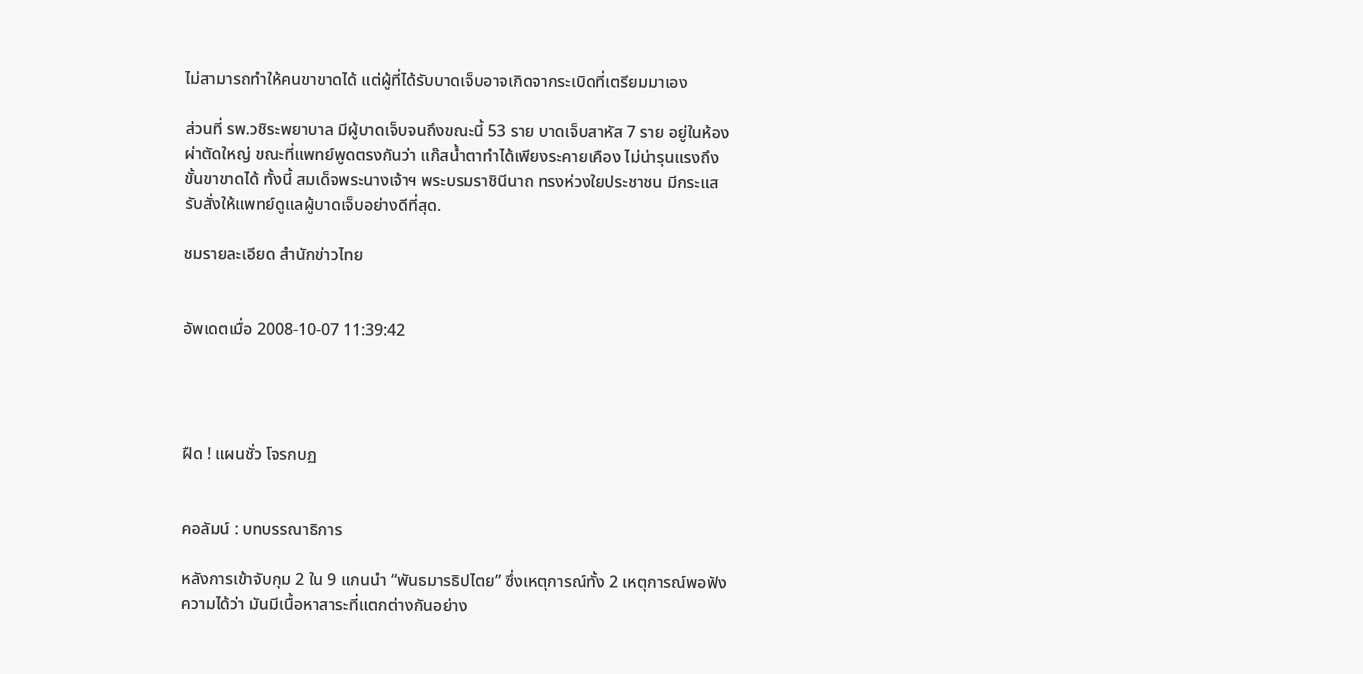ไม่สามารถทำให้คนขาขาดได้ แต่ผู้ที่ได้รับบาดเจ็บอาจเกิดจากระเบิดที่เตรียมมาเอง

ส่วนที่ รพ.วชิระพยาบาล มีผู้บาดเจ็บจนถึงขณะนี้ 53 ราย บาดเจ็บสาหัส 7 ราย อยู่ในห้องผ่าตัดใหญ่ ขณะที่แพทย์พูดตรงกันว่า แก๊สน้ำตาทำได้เพียงระคายเคือง ไม่น่ารุนแรงถึงขั้นขาขาดได้ ทั้งนี้ สมเด็จพระนางเจ้าฯ พระบรมราชินีนาถ ทรงห่วงใยประชาชน มีกระแสรับสั่งให้แพทย์ดูแลผู้บาดเจ็บอย่างดีที่สุด.

ชมรายละเอียด สำนักข่าวไทย


อัพเดตเมื่อ 2008-10-07 11:39:42




ฝืด ! แผนชั่ว โจรกบฏ


คอลัมน์ : บทบรรณาธิการ

หลังการเข้าจับกุม 2 ใน 9 แกนนำ “พันธมารธิปไตย” ซึ่งเหตุการณ์ทั้ง 2 เหตุการณ์พอฟังความได้ว่า มันมีเนื้อหาสาระที่แตกต่างกันอย่าง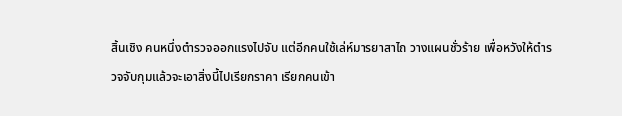สิ้นเชิง คนหนึ่งตำรวจออกแรงไปจับ แต่อีกคนใช้เล่ห์มารยาสาไถ วางแผนชั่วร้าย เพื่อหวังให้ตำรวจจับกุมแล้วจะเอาสิ่งนี้ไปเรียกราคา เรียกคนเข้า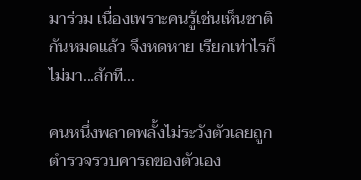มาร่วม เนื่องเพราะคนรู้เช่นเห็นชาติกันหมดแล้ว จึงหดหาย เรียกเท่าไรก็ไม่มา...สักที...

คนหนึ่งพลาดพลั้งไม่ระวังตัวเลยถูกตำรวจรวบคารถของตัวเอง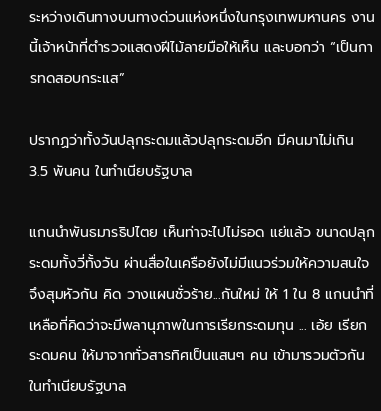ระหว่างเดินทางบนทางด่วนแห่งหนึ่งในกรุงเทพมหานคร งานนี้เจ้าหน้าที่ตำรวจแสดงฝีไม้ลายมือให้เห็น และบอกว่า “เป็นการทดสอบกระแส”

ปรากฏว่าทั้งวันปลุกระดมแล้วปลุกระดมอีก มีคนมาไม่เกิน 3.5 พันคน ในทำเนียบรัฐบาล

แกนนำพันธมารธิปไตย เห็นท่าจะไปไม่รอด แย่แล้ว ขนาดปลุกระดมทั้งวี่ทั้งวัน ผ่านสื่อในเครือยังไม่มีแนวร่วมให้ความสนใจ จึงสุมหัวกัน คิด วางแผนชั่วร้าย...กันใหม่ ให้ 1 ใน 8 แกนนำที่เหลือที่คิดว่าจะมีพลานุภาพในการเรียกระดมทุน ... เอ้ย เรียกระดมคน ให้มาจากทั่วสารทิศเป็นแสนๆ คน เข้ามารวมตัวกันในทำเนียบรัฐบาล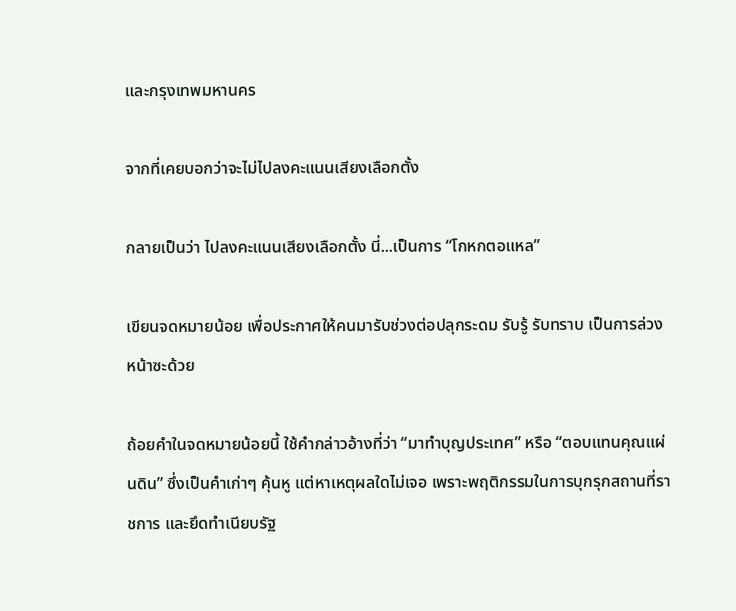และกรุงเทพมหานคร

จากที่เคยบอกว่าจะไม่ไปลงคะแนนเสียงเลือกตั้ง

กลายเป็นว่า ไปลงคะแนนเสียงเลือกตั้ง นี่...เป็นการ “โกหกตอแหล”

เขียนจดหมายน้อย เพื่อประกาศให้คนมารับช่วงต่อปลุกระดม รับรู้ รับทราบ เป็นการล่วงหน้าซะด้วย

ถ้อยคำในจดหมายน้อยนี้ ใช้คำกล่าวอ้างที่ว่า “มาทำบุญประเทศ” หรือ “ตอบแทนคุณแผ่นดิน” ซึ่งเป็นคำเก่าๆ คุ้นหู แต่หาเหตุผลใดไม่เจอ เพราะพฤติกรรมในการบุกรุกสถานที่ราชการ และยึดทำเนียบรัฐ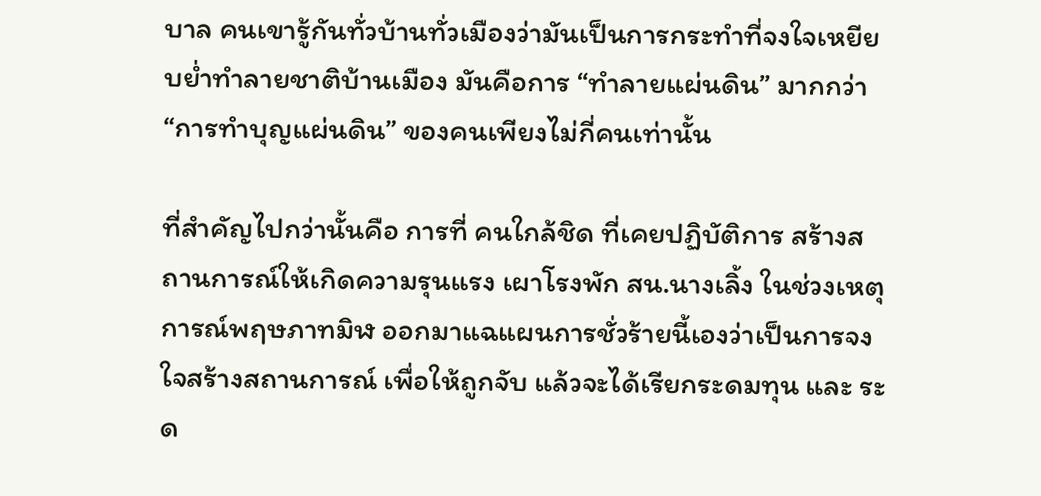บาล คนเขารู้กันทั่วบ้านทั่วเมืองว่ามันเป็นการกระทำที่จงใจเหยียบย่ำทำลายชาติบ้านเมือง มันคือการ “ทำลายแผ่นดิน” มากกว่า “การทำบุญแผ่นดิน” ของคนเพียงไม่กี่คนเท่านั้น

ที่สำคัญไปกว่านั้นคือ การที่ คนใกล้ชิด ที่เคยปฏิบัติการ สร้างสถานการณ์ให้เกิดความรุนแรง เผาโรงพัก สน.นางเลิ้ง ในช่วงเหตุการณ์พฤษภาทมิฬ ออกมาแฉแผนการชั่วร้ายนี้เองว่าเป็นการจงใจสร้างสถานการณ์ เพื่อให้ถูกจับ แล้วจะได้เรียกระดมทุน และ ระด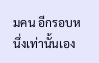มคน อีกรอบหนึ่งเท่านั้นเอง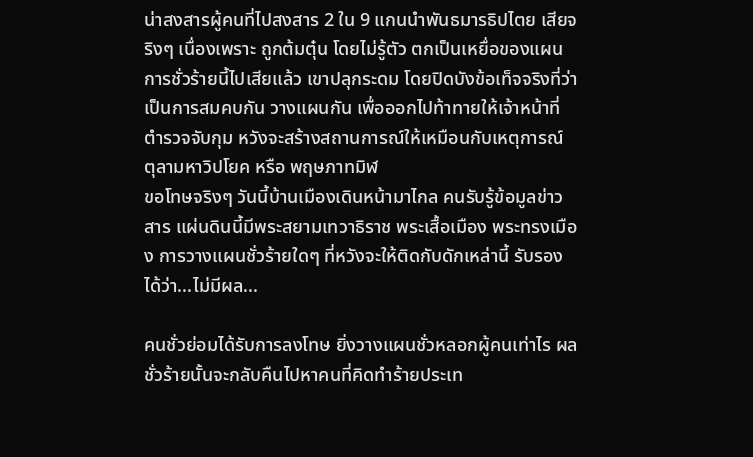น่าสงสารผู้คนที่ไปสงสาร 2 ใน 9 แกนนำพันธมารธิปไตย เสียจริงๆ เนื่องเพราะ ถูกต้มตุ๋น โดยไม่รู้ตัว ตกเป็นเหยื่อของแผนการชั่วร้ายนี้ไปเสียแล้ว เขาปลุกระดม โดยปิดบังข้อเท็จจริงที่ว่า เป็นการสมคบกัน วางแผนกัน เพื่อออกไปท้าทายให้เจ้าหน้าที่ตำรวจจับกุม หวังจะสร้างสถานการณ์ให้เหมือนกับเหตุการณ์ ตุลามหาวิปโยค หรือ พฤษภาทมิฬ
ขอโทษจริงๆ วันนี้บ้านเมืองเดินหน้ามาไกล คนรับรู้ข้อมูลข่าวสาร แผ่นดินนี้มีพระสยามเทวาธิราช พระเสื้อเมือง พระทรงเมือง การวางแผนชั่วร้ายใดๆ ที่หวังจะให้ติดกับดักเหล่านี้ รับรองได้ว่า...ไม่มีผล...

คนชั่วย่อมได้รับการลงโทษ ยิ่งวางแผนชั่วหลอกผู้คนเท่าไร ผลชั่วร้ายนั้นจะกลับคืนไปหาคนที่คิดทำร้ายประเท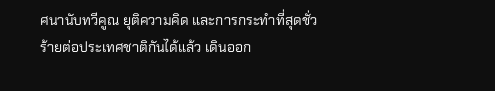ศนานับทวีคูณ ยุติความคิด และการกระทำที่สุดชั่วร้ายต่อประเทศชาติกันได้แล้ว เดินออก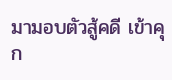มามอบตัวสู้คดี เข้าคุก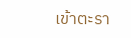เข้าตะรา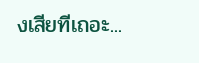งเสียทีเถอะ...